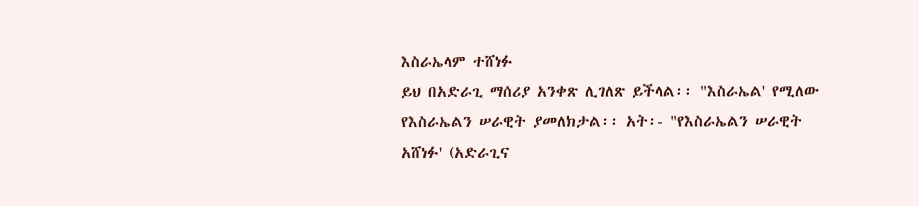እስራኤላም ተሸነፉ
ይህ በአድራጊ ማሰሪያ አንቀጽ ሊገለጽ ይችላል፡፡ "እስራኤል' የሚለው የእስራኤልን ሠራዊት ያመለክታል፡፡ አት፡- "የእስራኤልን ሠራዊት አሸነፉ' (አድራጊና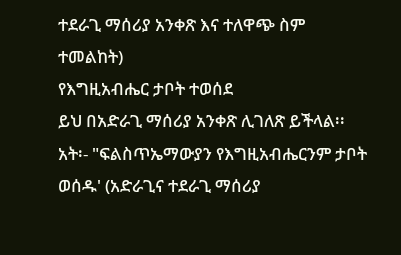ተደራጊ ማሰሪያ አንቀጽ እና ተለዋጭ ስም ተመልከት)
የእግዚአብሔር ታቦት ተወሰደ
ይህ በአድራጊ ማሰሪያ አንቀጽ ሊገለጽ ይችላል፡፡ አት፡- "ፍልስጥኤማውያን የእግዚአብሔርንም ታቦት ወሰዱ' (አድራጊና ተደራጊ ማሰሪያ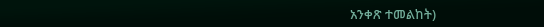አንቀጽ ተመልከት)